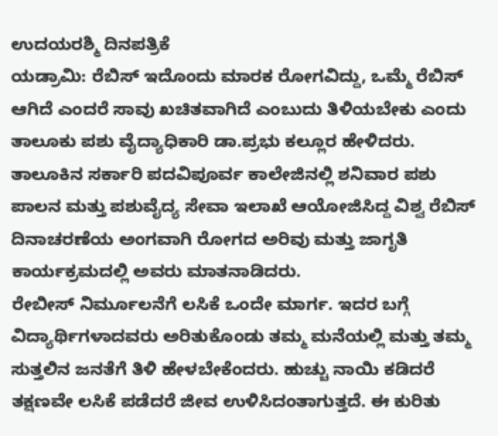ಉದಯರಶ್ಮಿ ದಿನಪತ್ರಿಕೆ
ಯಡ್ರಾಮಿ: ರೆಬಿಸ್ ಇದೊಂದು ಮಾರಕ ರೋಗವಿದ್ದು, ಒಮ್ಮೆ ರೆಬಿಸ್ ಆಗಿದೆ ಎಂದರೆ ಸಾವು ಖಚಿತವಾಗಿದೆ ಎಂಬುದು ತಿಳಿಯಬೇಕು ಎಂದು ತಾಲೂಕು ಪಶು ವೈದ್ಯಾಧಿಕಾರಿ ಡಾ.ಪ್ರಭು ಕಲ್ಲೂರ ಹೇಳಿದರು.
ತಾಲೂಕಿನ ಸರ್ಕಾರಿ ಪದವಿಪೂರ್ವ ಕಾಲೇಜಿನಲ್ಲಿ ಶನಿವಾರ ಪಶು ಪಾಲನ ಮತ್ತು ಪಶುವೈದ್ಯ ಸೇವಾ ಇಲಾಖೆ ಆಯೋಜಿಸಿದ್ದ ವಿಶ್ವ ರೆಬಿಸ್ ದಿನಾಚರಣೆಯ ಅಂಗವಾಗಿ ರೋಗದ ಅರಿವು ಮತ್ತು ಜಾಗೃತಿ ಕಾರ್ಯಕ್ರಮದಲ್ಲಿ ಅವರು ಮಾತನಾಡಿದರು.
ರೇಬೀಸ್ ನಿರ್ಮೂಲನೆಗೆ ಲಸಿಕೆ ಒಂದೇ ಮಾರ್ಗ. ಇದರ ಬಗ್ಗೆ ವಿದ್ಯಾರ್ಥಿಗಳಾದವರು ಅರಿತುಕೊಂಡು ತಮ್ಮ ಮನೆಯಲ್ಲಿ ಮತ್ತು ತಮ್ಮ ಸುತ್ತಲಿನ ಜನತೆಗೆ ತಿಳಿ ಹೇಳಬೇಕೆಂದರು. ಹುಚ್ಚು ನಾಯಿ ಕಡಿದರೆ ತಕ್ಷಣವೇ ಲಸಿಕೆ ಪಡೆದರೆ ಜೀವ ಉಳಿಸಿದಂತಾಗುತ್ತದೆ. ಈ ಕುರಿತು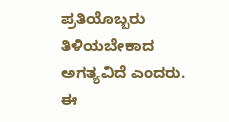ಪ್ರತಿಯೊಬ್ಬರು ತಿಳಿಯಬೇಕಾದ ಅಗತ್ಯವಿದೆ ಎಂದರು.
ಈ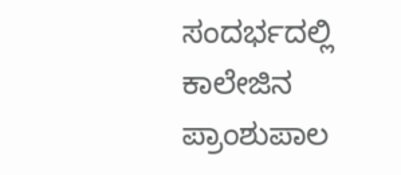ಸಂದರ್ಭದಲ್ಲಿ ಕಾಲೇಜಿನ ಪ್ರಾಂಶುಪಾಲ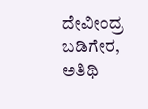ದೇವೀಂದ್ರ ಬಡಿಗೇರ, ಅತಿಥಿ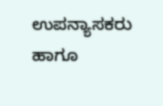ಉಪನ್ಯಾಸಕರು ಹಾಗೂ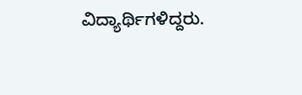ವಿದ್ಯಾರ್ಥಿಗಳಿದ್ದರು.